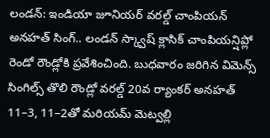లండన్: ఇండియా జూనియర్ వరల్డ్ చాంపియన్ అనహత్ సింగ్.. లండన్ స్క్వాష్ క్లాసిక్ చాంపియన్షిప్లో రెండో రౌండ్లోకి ప్రవేశించింది. బుధవారం జరిగిన విమెన్స్ సింగిల్స్ తొలి రౌండ్లో వరల్డ్ 20వ ర్యాంకర్ అనహత్ 11–3, 11–2తో మరియమ్ మెట్వల్లి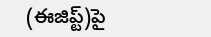(ఈజిప్ట్)పై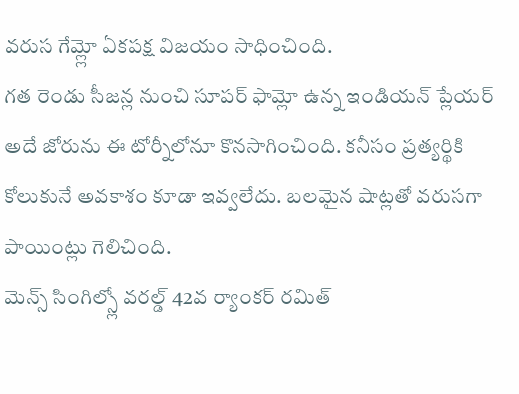వరుస గేమ్ల్లో ఏకపక్ష విజయం సాధించింది.
గత రెండు సీజన్ల నుంచి సూపర్ ఫామ్లో ఉన్న ఇండియన్ ప్లేయర్ అదే జోరును ఈ టోర్నీలోనూ కొనసాగించింది. కనీసం ప్రత్యర్థికి కోలుకునే అవకాశం కూడా ఇవ్వలేదు. బలమైన షాట్లతో వరుసగా పాయింట్లు గెలిచింది.
మెన్స్ సింగిల్స్లో వరల్డ్ 42వ ర్యాంకర్ రమిత్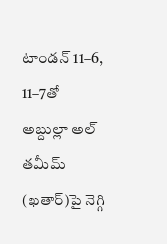టాండన్ 11–6, 11–7తో అబ్దుల్లా అల్ తమీమ్ (ఖతార్)పై నెగ్గి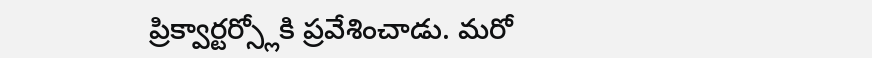ప్రిక్వార్టర్స్లోకి ప్రవేశించాడు. మరో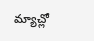మ్యాచ్లో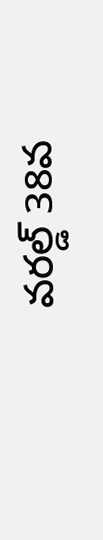వరల్డ్ 38వ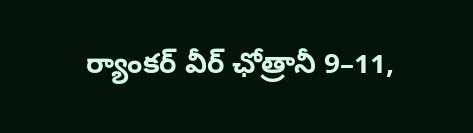ర్యాంకర్ వీర్ ఛోత్రానీ 9–11,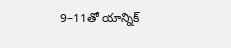9–11తో యాన్నిక్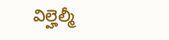విల్హెల్మీ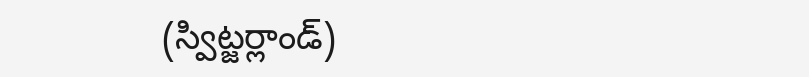(స్విట్జర్లాండ్)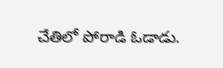చేతిలో పోరాడి ఓడాడు.